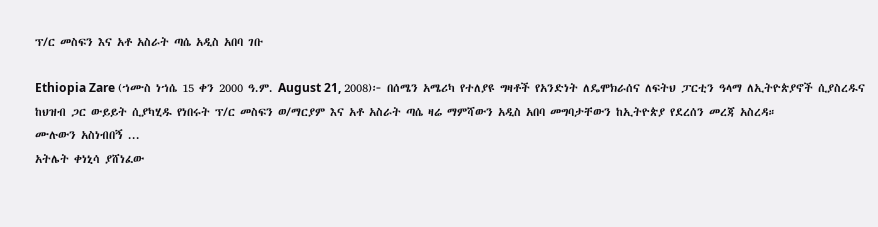ፕ/ር መስፍን እና አቶ አስራት ጣሴ አዲስ አበባ ገቡ

Ethiopia Zare (ኀሙስ ነኀሴ 15 ቀን 2000 ዓ.ም. August 21, 2008)፦ በሰሜን አሜሪካ የተለያዩ ግዛቶች የአንድነት ለዴሞክራሰና ለፍትህ ፓርቲን ዓላማ ለኢትዮጵያኖች ሲያስረዱና ከህዝብ ጋር ውይይት ሲያካሂዱ የነበሩት ፕ/ር መስፍን ወ/ማርያም እና አቶ አስራት ጣሴ ዛሬ ማምሻውን አዲስ አበባ መግባታቸውን ከኢትዮጵያ የደረሰን መረጃ አስረዳ።
ሙሉውን አስነብበኝ ...
አትሌት ቀነኒሳ ያሸነፈው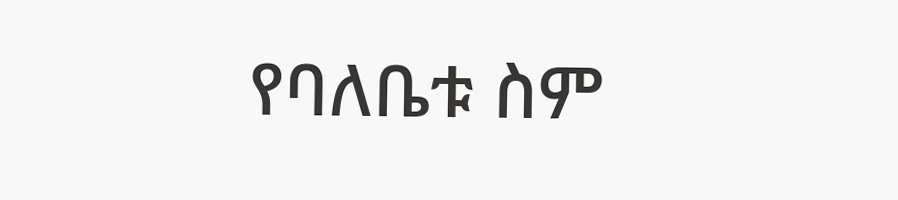የባለቤቱ ስም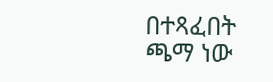በተጻፈበት ጫማ ነው